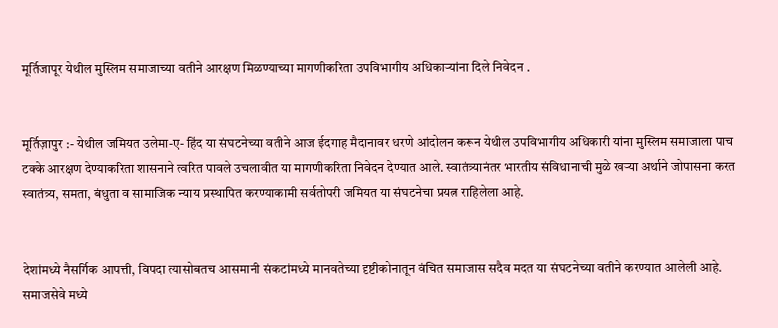मूर्तिजापूर येथील मुस्लिम समाजाच्या वतीने आरक्षण मिळण्याच्या मागणीकरिता उपविभागीय अधिकाऱ्यांना दिले निवेदन .


मूर्तिज़ापुर :- येथील जमियत उलेमा-ए- हिंद या संघटनेच्या वतीने आज ईदगाह मैदानावर धरणे आंदोलन करून येथील उपविभागीय अधिकारी यांना मुस्लिम समाजाला पाच टक्के आरक्षण देण्याकरिता शासनाने त्वरित पावले उचलावीत या मागणीकरिता निवेदन देण्यात आले. स्वातंत्र्यानंतर भारतीय संविधानाची मुळे खऱ्या अर्थाने जोपासना करत स्वातंत्र्य, समता, बंधुता व सामाजिक न्याय प्रस्थापित करण्याकामी सर्वतोपरी जमियत या संघटनेचा प्रयत्न राहिलेला आहे.


देशांमध्ये नैसर्गिक आपत्ती, विपदा त्यासोबतच आसमानी संकटांमध्ये मानवतेच्या दृष्टीकोनातून वंचित समाजास सदैव मदत या संघटनेच्या वतीने करण्यात आलेली आहे. समाजसेवे मध्ये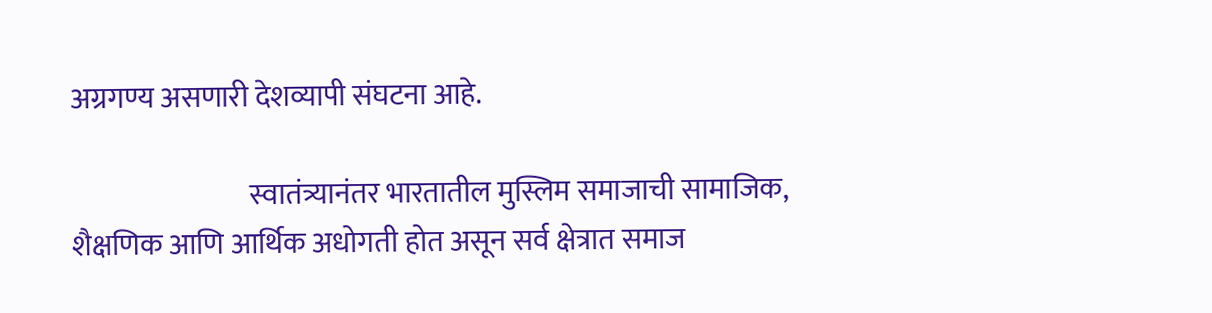अग्रगण्य असणारी देशव्यापी संघटना आहे.

                               स्वातंत्र्यानंतर भारतातील मुस्लिम समाजाची सामाजिक, शैक्षणिक आणि आर्थिक अधोगती होत असून सर्व क्षेत्रात समाज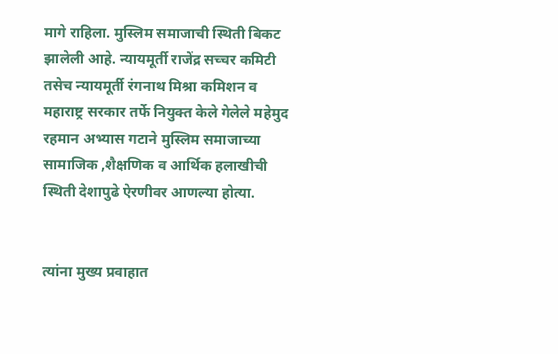मागे राहिला. मुस्लिम समाजाची स्थिती बिकट झालेली आहे. न्यायमूर्ती राजेंद्र सच्चर कमिटी तसेच न्यायमूर्ती रंगनाथ मिश्रा कमिशन व महाराष्ट्र सरकार तर्फे नियुक्त केले गेलेले महेमुद रहमान अभ्यास गटाने मुस्लिम समाजाच्या सामाजिक ,शैक्षणिक व आर्थिक हलाखीची स्थिती देशापुढे ऐरणीवर आणल्या होत्या.


त्यांना मुख्य प्रवाहात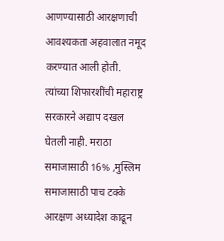आणण्यासाठी आरक्षणाची आवश्यकता अहवालात नमूद करण्यात आली होती. त्यांच्या शिफारशींची महाराष्ट्र सरकारने अद्याप दखल घेतली नाही. मराठा समाजासाठी 16% ,मुस्लिम समाजासाठी पाच टक्के आरक्षण अध्यादेश काढून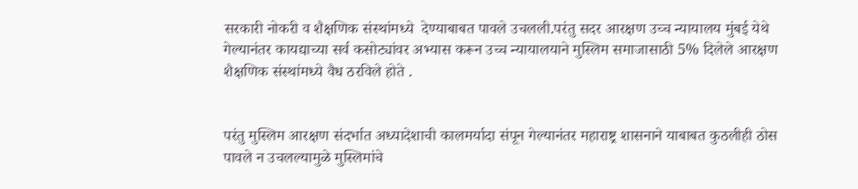सरकारी नोकरी व शैक्षणिक संस्थांमध्ये  देण्याबाबत पावले उचलली.परंतु सदर आरक्षण उच्च न्यायालय मुंबई येथे  गेल्यानंतर कायद्याच्या सर्व कसोट्यांवर अभ्यास करून उच्च न्यायालयाने मुस्लिम समाजासाठी 5% दिलेले आरक्षण शैक्षणिक संस्थांमध्ये वैध ठरविले होते .


परंतु मुस्लिम आरक्षण संदर्भात अध्यादेशाची कालमर्यादा संपून गेल्यानंतर महाराष्ट्र शासनाने याबाबत कुठलीही ठोस पावले न उचलल्यामुळे मुस्लिमांचे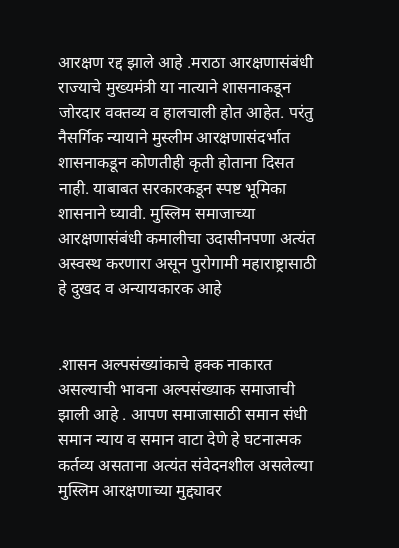आरक्षण रद्द झाले आहे .मराठा आरक्षणासंबंधी राज्याचे मुख्यमंत्री या नात्याने शासनाकडून जोरदार वक्तव्य व हालचाली होत आहेत. परंतु नैसर्गिक न्यायाने मुस्लीम आरक्षणासंदर्भात शासनाकडून कोणतीही कृती होताना दिसत नाही. याबाबत सरकारकडून स्पष्ट भूमिका शासनाने घ्यावी. मुस्लिम समाजाच्या आरक्षणासंबंधी कमालीचा उदासीनपणा अत्यंत अस्वस्थ करणारा असून पुरोगामी महाराष्ट्रासाठी हे दुखद व अन्यायकारक आहे


.शासन अल्पसंख्यांकाचे हक्क नाकारत असल्याची भावना अल्पसंख्याक समाजाची झाली आहे . आपण समाजासाठी समान संधी समान न्याय व समान वाटा देणे हे घटनात्मक कर्तव्य असताना अत्यंत संवेदनशील असलेल्या मुस्लिम आरक्षणाच्या मुद्द्यावर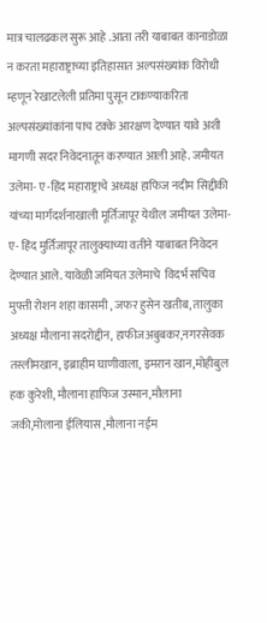मात्र चालढकल सुरू आहे .आता तरी याबाबत कानाडोळा न करता महाराष्ट्राच्या इतिहासात अल्पसंख्यांक विरोधी म्हणून रेखाटलेली प्रतिमा पुसून टाकण्याकरिता अल्पसंख्यांकांना पाच टक्के आरक्षण देण्यात यावे अशी मागणी सदर निवेदनातून करण्यात आली आहे. जमीयत उलेमा- ए -हिंद महाराष्ट्राचे अध्यक्ष हाफिज नदीम सिद्दीकी यांच्या मार्गदर्शनाखाली मूर्तिजापूर येथील जमीयत उलेमा- ए- हिंद मुर्तिजापूर तालुक्याच्या वतीने याबाबत निवेदन देण्यात आले. यावेळी जमियत उलेमाचे  विदर्भ सचिव मुफ्ती रोशन शहा कासमी , जफर हुसेन खतीब, तालुका अध्यक्ष मौलाना सदरोद्दीन, हाफीजअबुबकर,नगरसेवक तस्लीमखान, इब्राहीम घाणीवाला, इमरान खान,मोहीबुल हक कुरेशी, मौलाना हाफिज उस्मान,मौलाना जकी,मोलाना ईलियास ,मौलाना नईम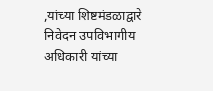,यांच्या शिष्टमंडळाद्वारे निवेदन उपविभागीय अधिकारी यांच्या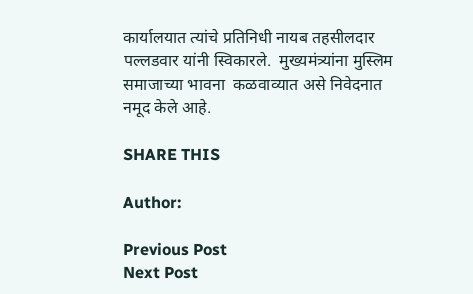कार्यालयात त्यांचे प्रतिनिधी नायब तहसीलदार पल्लडवार यांनी स्विकारले.  मुख्यमंत्र्यांना मुस्लिम समाजाच्या भावना  कळवाव्यात असे निवेदनात नमूद केले आहे.

SHARE THIS

Author:

Previous Post
Next Post